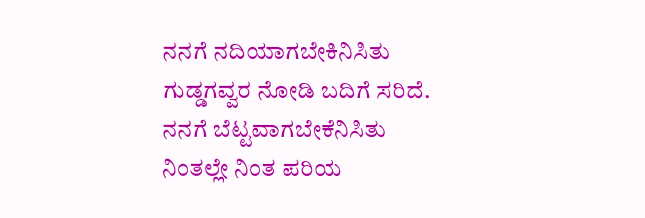ನನಗೆ ನದಿಯಾಗಬೇಕಿನಿಸಿತು
ಗುಡ್ಡಗವ್ವರ ನೋಡಿ ಬದಿಗೆ ಸರಿದೆ.
ನನಗೆ ಬೆಟ್ಟವಾಗಬೇಕೆನಿಸಿತು
ನಿಂತಲ್ಲೇ ನಿಂತ ಪರಿಯ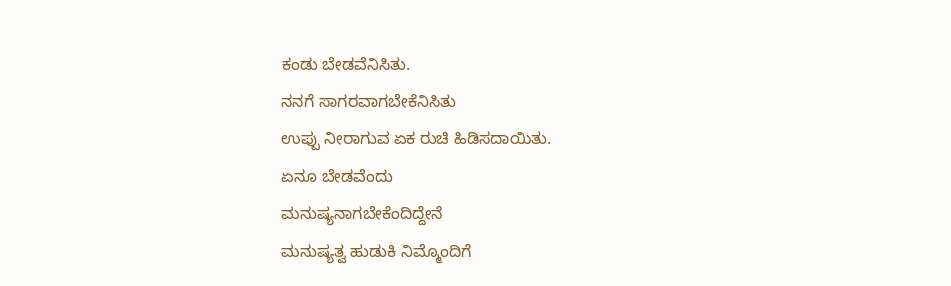ಕಂಡು ಬೇಡವೆನಿಸಿತು.
ನನಗೆ ಸಾಗರವಾಗಬೇಕೆನಿಸಿತು
ಉಪ್ಪು ನೀರಾಗುವ ಏಕ ರುಚಿ ಹಿಡಿಸದಾಯಿತು.
ಏನೂ ಬೇಡವೆಂದು
ಮನುಷ್ಯನಾಗಬೇಕೆಂದಿದ್ದೇನೆ
ಮನುಷ್ಯತ್ವ ಹುಡುಕಿ ನಿಮ್ಮೊಂದಿಗೆ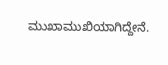ಮುಖಾಮುಖಿಯಾಗಿದ್ದೇನೆ.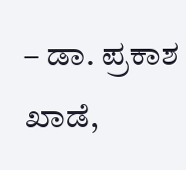– ಡಾ. ಪ್ರಕಾಶ ಖಾಡೆ,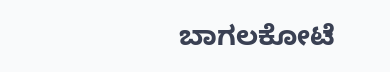ಬಾಗಲಕೋಟೆ